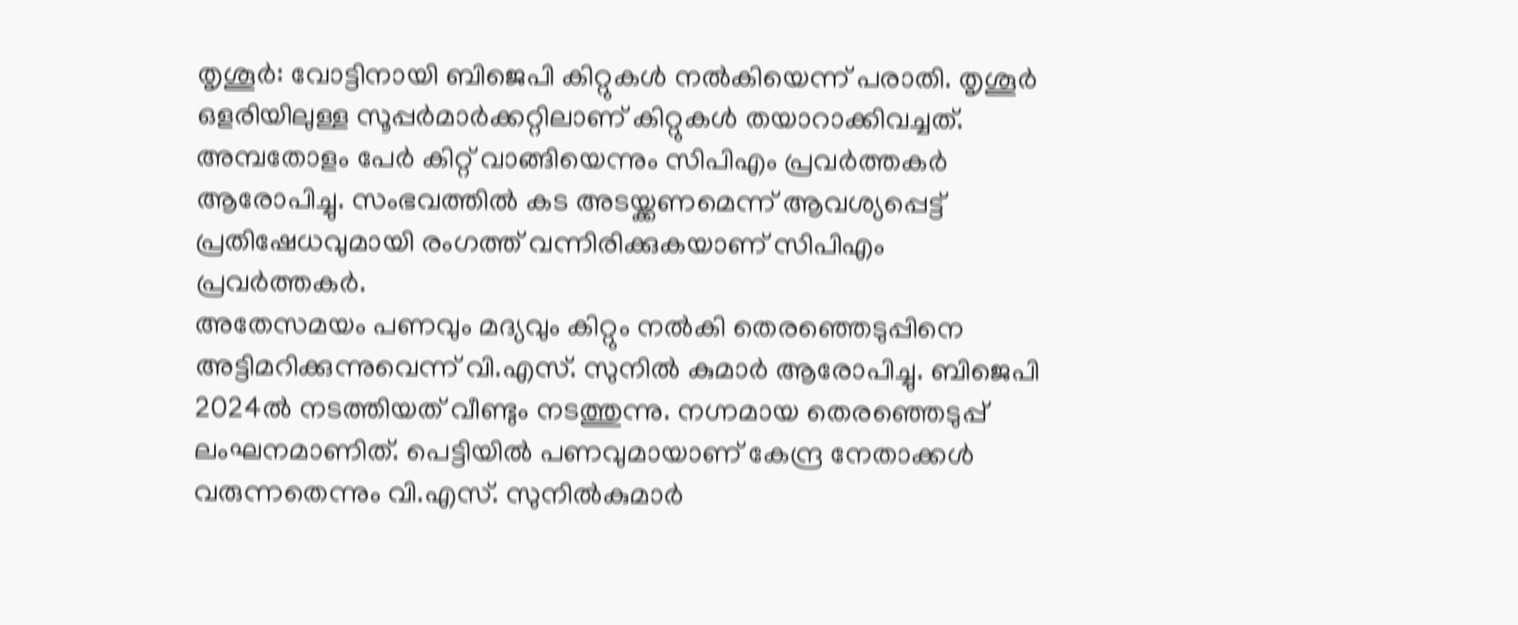തൃശൂർ: വോട്ടിനായി ബിജെപി കിറ്റുകൾ നൽകിയെന്ന് പരാതി. തൃശൂർ ഒളരിയിലുള്ള സൂപ്പർമാർക്കറ്റിലാണ് കിറ്റുകൾ തയാറാക്കിവച്ചത്. അമ്പതോളം പേർ കിറ്റ് വാങ്ങിയെന്നും സിപിഎം പ്രവർത്തകർ ആരോപിച്ചു. സംഭവത്തിൽ കട അടയ്ക്കണമെന്ന് ആവശ്യപ്പെട്ട് പ്രതിഷേധവുമായി രംഗത്ത് വന്നിരിക്കുകയാണ് സിപിഎം പ്രവർത്തകർ.
അതേസമയം പണവും മദ്യവും കിറ്റും നൽകി തെരഞ്ഞെടുപ്പിനെ അട്ടിമറിക്കുന്നുവെന്ന് വി.എസ്. സുനിൽ കുമാർ ആരോപിച്ചു. ബിജെപി 2024ൽ നടത്തിയത് വീണ്ടും നടത്തുന്നു. നഗ്നമായ തെരഞ്ഞെടുപ്പ് ലംഘനമാണിത്. പെട്ടിയിൽ പണവുമായാണ് കേന്ദ്ര നേതാക്കൾ വരുന്നതെന്നും വി.എസ്. സുനിൽകുമാർ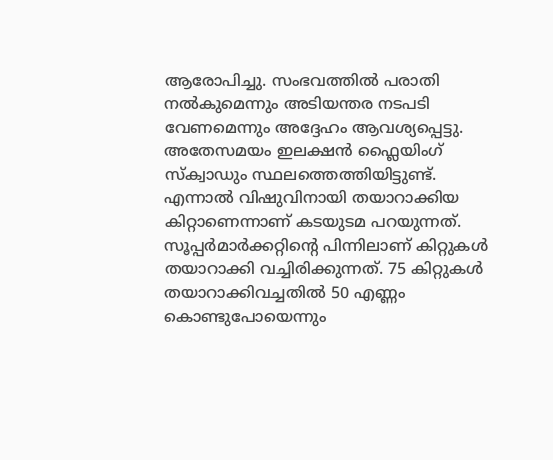ആരോപിച്ചു. സംഭവത്തിൽ പരാതി നൽകുമെന്നും അടിയന്തര നടപടി വേണമെന്നും അദ്ദേഹം ആവശ്യപ്പെട്ടു.
അതേസമയം ഇലക്ഷൻ ഫ്ലൈയിംഗ് സ്ക്വാഡും സ്ഥലത്തെത്തിയിട്ടുണ്ട്. എന്നാൽ വിഷുവിനായി തയാറാക്കിയ കിറ്റാണെന്നാണ് കടയുടമ പറയുന്നത്. സൂപ്പർമാർക്കറ്റിന്റെ പിന്നിലാണ് കിറ്റുകൾ തയാറാക്കി വച്ചിരിക്കുന്നത്. 75 കിറ്റുകൾ തയാറാക്കിവച്ചതിൽ 50 എണ്ണം കൊണ്ടുപോയെന്നും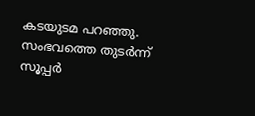കടയുടമ പറഞ്ഞു. സംഭവത്തെ തുടർന്ന് സൂപ്പർ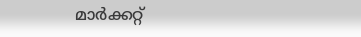മാർക്കറ്റ്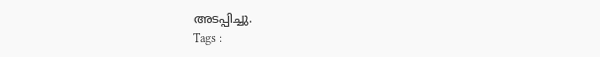അടപ്പിച്ചു.
Tags :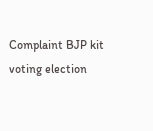Complaint BJP kit voting election